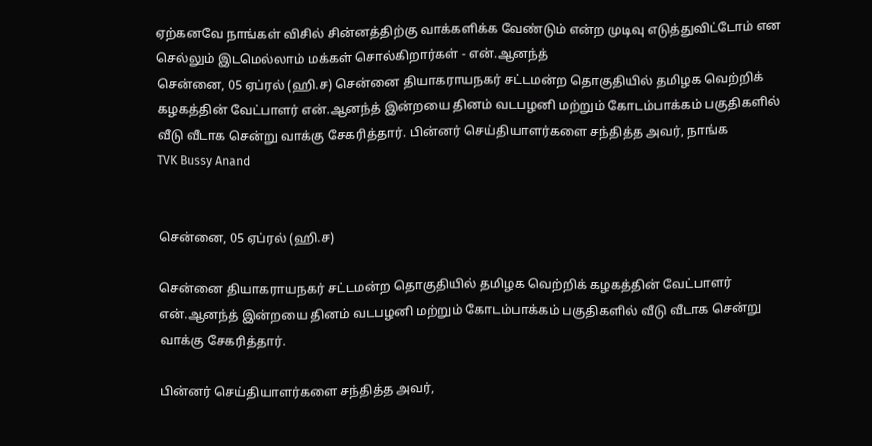ஏற்கனவே நாங்கள் விசில் சின்னத்திற்கு வாக்களிக்க வேண்டும் என்ற முடிவு எடுத்துவிட்டோம் என செல்லும் இடமெல்லாம் மக்கள் சொல்கிறார்கள் - என்.ஆனந்த்
சென்னை, 05 ஏப்ரல் (ஹி.ச) சென்னை தியாகராயநகர் சட்டமன்ற தொகுதியில் தமிழக வெற்றிக் கழகத்தின் வேட்பாளர் என்.ஆனந்த் இன்றயை தினம் வடபழனி மற்றும் கோடம்பாக்கம் பகுதிகளில் வீடு வீடாக சென்று வாக்கு சேகரித்தார். பின்னர் செய்தியாளர்களை சந்தித்த அவர், நாங்க
TVK Bussy Anand


சென்னை, 05 ஏப்ரல் (ஹி.ச)

சென்னை தியாகராயநகர் சட்டமன்ற தொகுதியில் தமிழக வெற்றிக் கழகத்தின் வேட்பாளர் என்.ஆனந்த் இன்றயை தினம் வடபழனி மற்றும் கோடம்பாக்கம் பகுதிகளில் வீடு வீடாக சென்று வாக்கு சேகரித்தார்.

பின்னர் செய்தியாளர்களை சந்தித்த அவர்,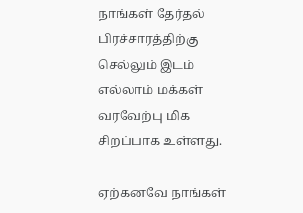நாங்கள் தேர்தல் பிரச்சாரத்திற்கு செல்லும் இடம் எல்லாம் மக்கள் வரவேற்பு மிக சிறப்பாக உள்ளது.

ஏற்கனவே நாங்கள்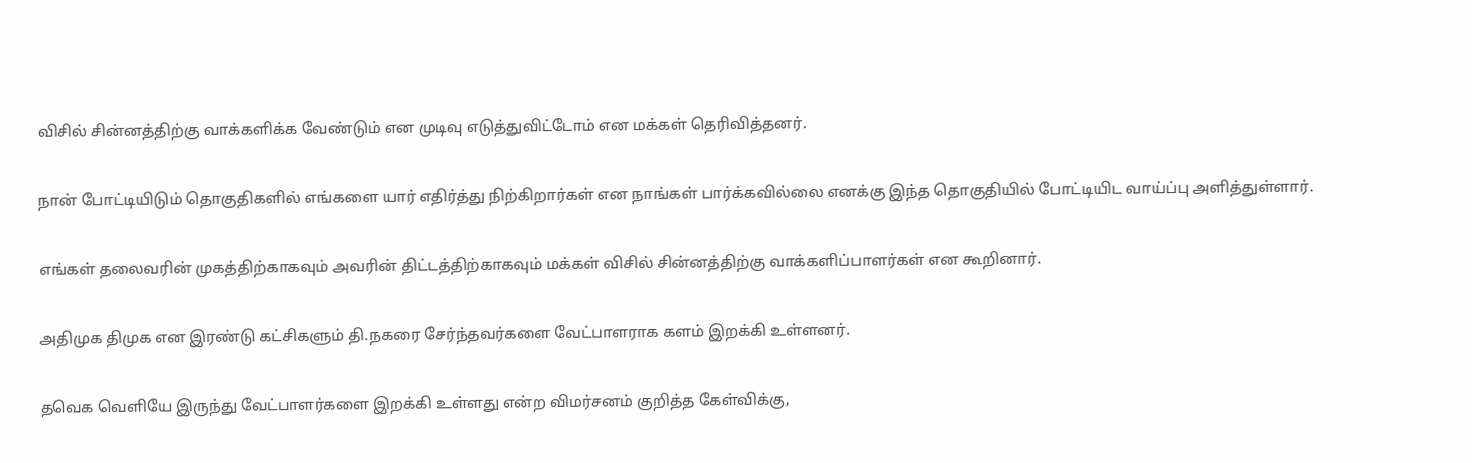விசில் சின்னத்திற்கு வாக்களிக்க வேண்டும் என முடிவு எடுத்துவிட்டோம் என மக்கள் தெரிவித்தனர்.

நான் போட்டியிடும் தொகுதிகளில் எங்களை யார் எதிர்த்து நிற்கிறார்கள் என நாங்கள் பார்க்கவில்லை எனக்கு இந்த தொகுதியில் போட்டியிட வாய்ப்பு அளித்துள்ளார்.

எங்கள் தலைவரின் முகத்திற்காகவும் அவரின் திட்டத்திற்காகவும் மக்கள் விசில் சின்னத்திற்கு வாக்களிப்பாளர்கள் என கூறினார்.

அதிமுக திமுக என இரண்டு கட்சிகளும் தி.நகரை சேர்ந்தவர்களை வேட்பாளராக களம் இறக்கி உள்ளனர்.

தவெக வெளியே இருந்து வேட்பாளர்களை இறக்கி உள்ளது என்ற விமர்சனம் குறித்த கேள்விக்கு,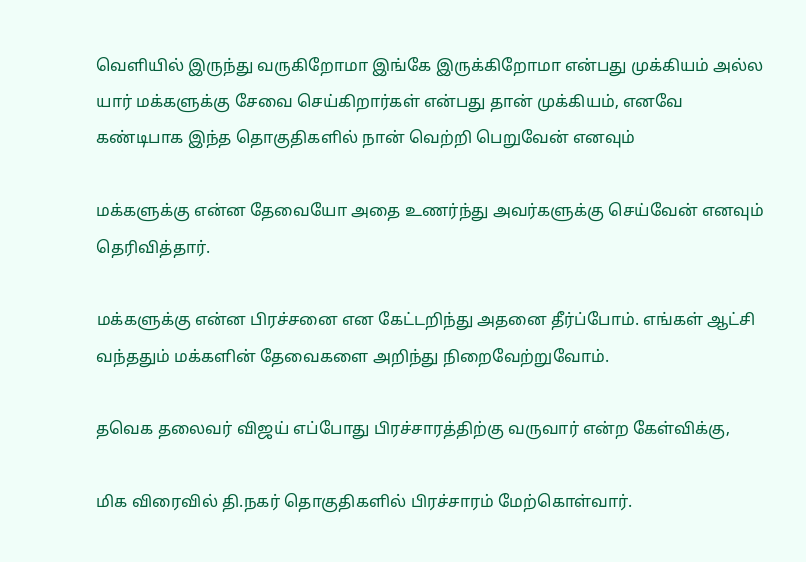வெளியில் இருந்து வருகிறோமா இங்கே இருக்கிறோமா என்பது முக்கியம் அல்ல யார் மக்களுக்கு சேவை செய்கிறார்கள் என்பது தான் முக்கியம், எனவே கண்டிபாக இந்த தொகுதிகளில் நான் வெற்றி பெறுவேன் எனவும்

மக்களுக்கு என்ன தேவையோ அதை உணர்ந்து அவர்களுக்கு செய்வேன் எனவும் தெரிவித்தார்.

மக்களுக்கு என்ன பிரச்சனை என கேட்டறிந்து அதனை தீர்ப்போம். எங்கள் ஆட்சி வந்ததும் மக்களின் தேவைகளை அறிந்து நிறைவேற்றுவோம்.

தவெக தலைவர் விஜய் எப்போது பிரச்சாரத்திற்கு வருவார் என்ற கேள்விக்கு,

மிக விரைவில் தி.நகர் தொகுதிகளில் பிரச்சாரம் மேற்கொள்வார்.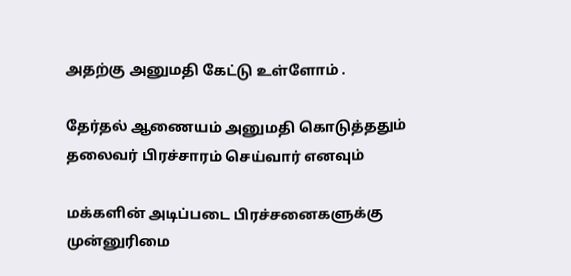அதற்கு அனுமதி கேட்டு உள்ளோம் .

தேர்தல் ஆணையம் அனுமதி கொடுத்ததும் தலைவர் பிரச்சாரம் செய்வார் எனவும்

மக்களின் அடிப்படை பிரச்சனைகளுக்கு முன்னுரிமை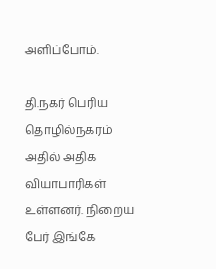அளிப்போம்.

தி.நகர் பெரிய தொழில்நகரம் அதில் அதிக வியாபாரிகள் உள்ளனர். நிறைய பேர் இங்கே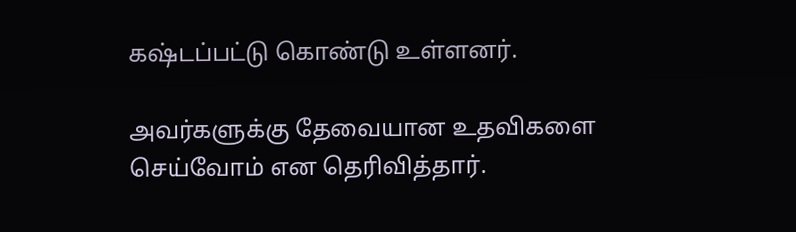கஷ்டப்பட்டு கொண்டு உள்ளனர்.

அவர்களுக்கு தேவையான உதவிகளை செய்வோம் என தெரிவித்தார்.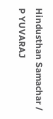Hindusthan Samachar / P YUVARAJ